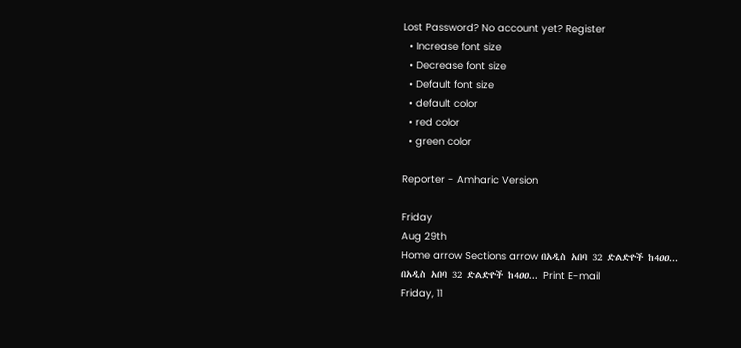Lost Password? No account yet? Register
  • Increase font size
  • Decrease font size
  • Default font size
  • default color
  • red color
  • green color

Reporter - Amharic Version

Friday
Aug 29th
Home arrow Sections arrow በአዲስ አበባ 32 ድልድዮች ከ4ዐዐ...
በአዲስ አበባ 32 ድልድዮች ከ4ዐዐ... Print E-mail
Friday, 11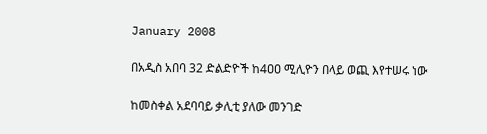January 2008

በአዲስ አበባ 32 ድልድዮች ከ4ዐዐ ሚሊዮን በላይ ወጪ እየተሠሩ ነው

ከመስቀል አደባባይ ቃሊቲ ያለው መንገድ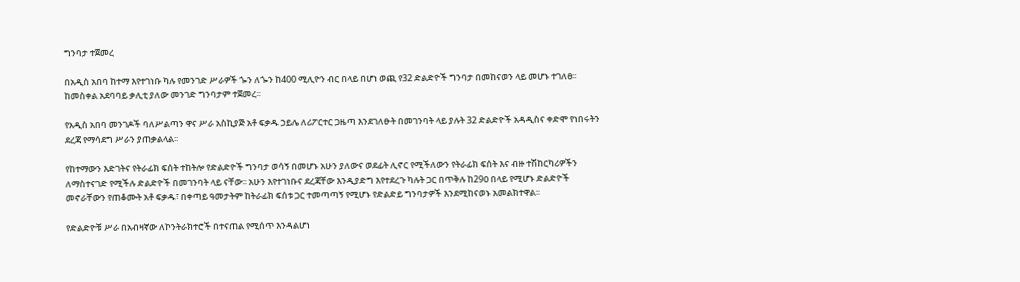ግንባታ ተጀመረ

በአዲስ አበባ ከተማ እየተገነቡ ካሉ የመንገድ ሥራዎች ጐን ለጐን ከ400 ሚሊዮን ብር በላይ በሆነ ወጪ የ32 ድልድዮች ግንባታ በመከናወን ላይ መሆኑ ተገለፀ፡፡ ከመስቀል አደባባይ ቃሊቲ ያለው መንገድ ግንባታም ተጀመረ፡፡

የአዲስ አበባ መንገዶች ባለሥልጣን ዋና ሥራ አስኪያጅ አቶ ፍቃዱ ኃይሌ ለሪፖርተር ጋዜጣ እንደገለፁት በመገንባት ላይ ያሉት 32 ድልድዮች አዳዲስና ቀድሞ የነበሩትን ደረጃ የማሳደግ ሥራን ያጠቃልላል፡፡

የከተማውን እድገትና የትራፊክ ፍሰት ተከትሎ የድልድዮች ግንባታ ወሳኝ በመሆኑ አሁን ያለውና ወደፊት ሊኖር የሚችለውን የትራፊክ ፍሰት እና ብዙ ተሽከርካሪዎችን ለማስተናገድ የሚችሉ ድልድዮች በመገንባት ላይ ናቸው፡፡ አሁን እየተገነቡና ደረጃቸው እንዲያድግ እየተደረጉ ካሉት ጋር በጥቅሉ ከ29ዐ በላይ የሚሆኑ ድልድዮች መኖራቸውን የጠቆሙት አቶ ፍቃዱ፣ በቀጣይ ዓመታትም ከትራፊክ ፍሰቱ ጋር ተመጣጣኝ የሚሆኑ የድልድይ ግንባታዎች እንደሚከናወኑ አመልክተዋል፡፡

የድልድዮቹ ሥራ በአብዛኛው ለኮንትራክተሮች በተናጠል የሚሰጥ እንዳልሆነ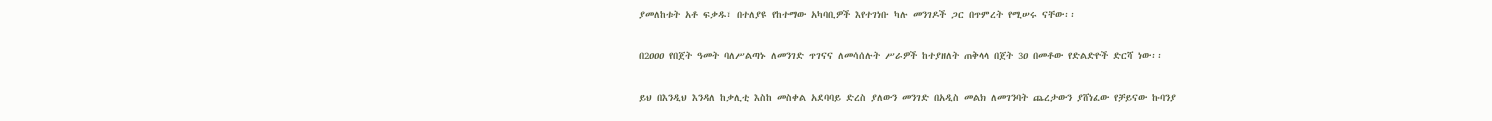ያመለከቱት አቶ ፍቃዱ፣ በተለያዩ የከተማው አካባቢዎች እየተገነቡ ካሉ መንገዶች ጋር በጥምረት የሚሠሩ ናቸው፡፡

በ2ዐዐዐ የበጀት ዓመት ባለሥልጣኑ ለመንገድ ጥገናና ለመሳሰሉት ሥራዎች ከተያዘለት ጠቅላላ በጀት 3ዐ በመቶው የድልድዮች ድርሻ ነው፡፡

ይህ በእንዲህ እንዳለ ከቃሊቲ እስከ መስቀል አደባባይ ድረስ ያለውን መንገድ በአዲስ መልክ ለመገንባት ጨረታውን ያሸነፈው የቻይናው ኩባንያ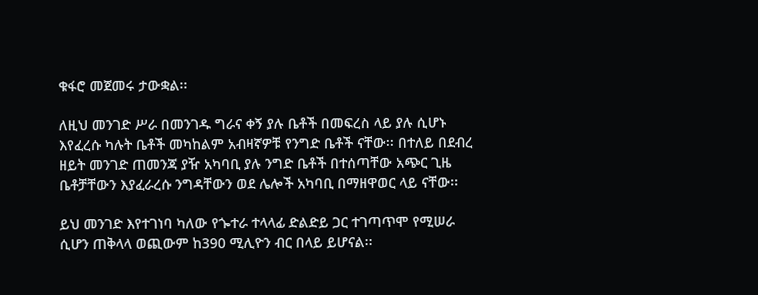ቁፋሮ መጀመሩ ታውቋል፡፡

ለዚህ መንገድ ሥራ በመንገዱ ግራና ቀኝ ያሉ ቤቶች በመፍረስ ላይ ያሉ ሲሆኑ እየፈረሱ ካሉት ቤቶች መካከልም አብዛኛዎቹ የንግድ ቤቶች ናቸው፡፡ በተለይ በደብረ ዘይት መንገድ ጠመንጃ ያዥ አካባቢ ያሉ ንግድ ቤቶች በተሰጣቸው አጭር ጊዜ ቤቶቻቸውን እያፈራረሱ ንግዳቸውን ወደ ሌሎች አካባቢ በማዘዋወር ላይ ናቸው፡፡

ይህ መንገድ እየተገነባ ካለው የጐተራ ተላላፊ ድልድይ ጋር ተገጣጥሞ የሚሠራ ሲሆን ጠቅላላ ወጪውም ከ390 ሚሊዮን ብር በላይ ይሆናል፡፡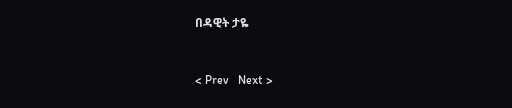በዳዊት ታዬ


< Prev   Next >